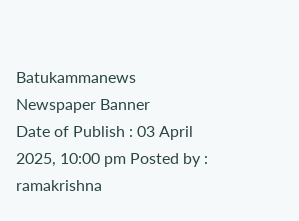Batukammanews
Newspaper Banner
Date of Publish : 03 April 2025, 10:00 pm Posted by : ramakrishna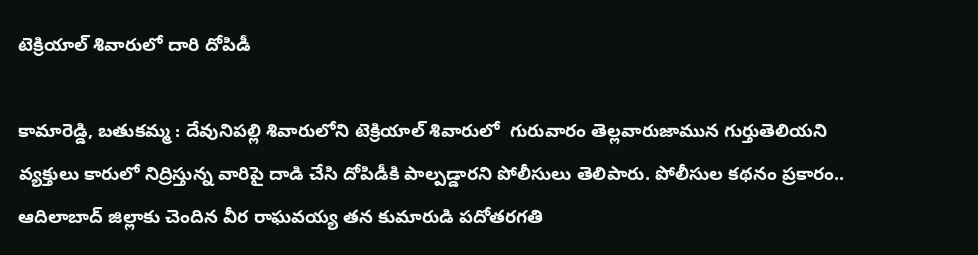టెక్రియాల్ శివారులో దారి దోపిడీ

కామారెడ్డి, బతుకమ్మ : దేవునిపల్లి శివారులోని టెక్రియాల్ శివారులో  గురువారం తెల్లవారుజామున గుర్తుతెలియని వ్యక్తులు కారులో నిద్రిస్తున్న వారిపై దాడి చేసి దోపిడీకి పాల్పడ్డారని పోలీసులు తెలిపారు. పోలీసుల కథనం ప్రకారం.. ఆదిలాబాద్ జిల్లాకు చెందిన వీర రాఘవయ్య తన కుమారుడి పదోతరగతి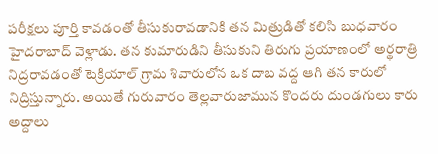పరీక్షలు పూర్తి కావడంతో తీసుకురావడానికి తన మిత్రుడితో కలిసి బుధవారం హైదరాబాద్ వెళ్లాడు. తన కుమారుడిని తీసుకుని తిరుగు ప్రయాణంలో అర్థరాత్రి నిద్రరావడంతో టెక్రియాల్ గ్రామ శివారులోన ఒక దాబ వద్ద ఆగి తన కారులో నిద్రిస్తున్నారు. అయితే గురువారం తెల్లవారుజామున కొందరు దుండగులు కారు అద్దాలు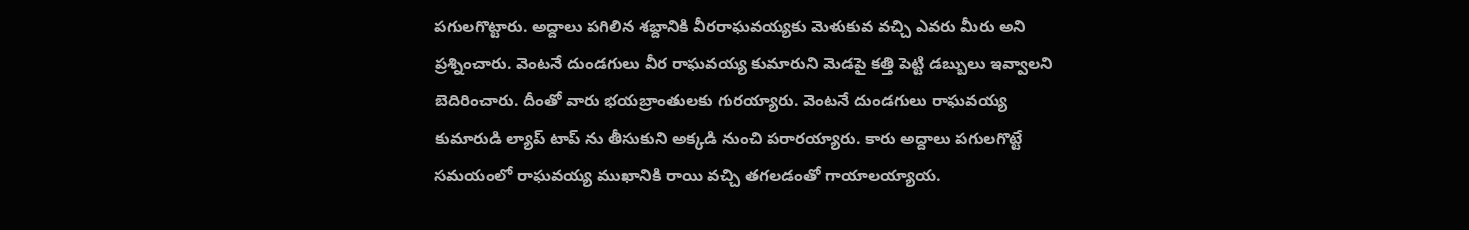పగులగొట్టారు. అద్దాలు పగిలిన శబ్దానికి వీరరాఘవయ్యకు మెళుకువ వచ్చి ఎవరు మీరు అని ప్రశ్నించారు. వెంటనే దుండగులు వీర రాఘవయ్య కుమారుని మెడపై కత్తి పెట్టి డబ్బులు ఇవ్వాలని బెదిరించారు. దీంతో వారు భయబ్రాంతులకు గురయ్యారు. వెంటనే దుండగులు రాఘవయ్య కుమారుడి ల్యాప్ టాప్ ను తీసుకుని అక్కడి నుంచి పరారయ్యారు. కారు అద్దాలు పగులగొట్టే సమయంలో రాఘవయ్య ముఖానికి రాయి వచ్చి తగలడంతో గాయాలయ్యాయ.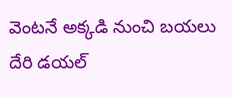వెంటనే అక్కడి నుంచి బయలు దేరి డయల్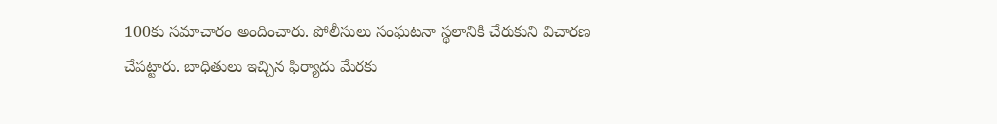100కు సమాచారం అందించారు. పోలీసులు సంఘటనా స్థలానికి చేరుకుని విచారణ చేపట్టారు. బాధితులు ఇచ్చిన ఫిర్యాదు మేరకు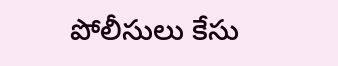పోలీసులు కేసు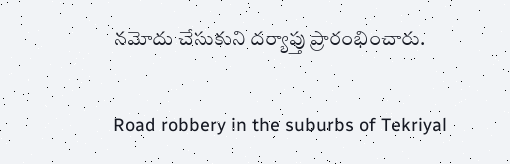నమోదు చేసుకుని దర్యాప్తు ప్రారంభించారు.

Road robbery in the suburbs of Tekriyal